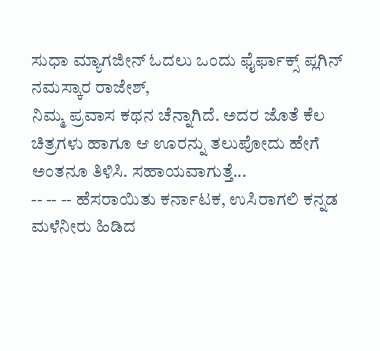ಸುಧಾ ಮ್ಯಾಗಜೀನ್ ಓದಲು ಒಂದು ಫೈರ್ಫಾಕ್ಸ್ ಪ್ಲಗಿನ್
ನಮಸ್ಕಾರ ರಾಜೇಶ್,
ನಿಮ್ಮ ಪ್ರವಾಸ ಕಥನ ಚೆನ್ನಾಗಿದೆ. ಅದರ ಜೊತೆ ಕೆಲ ಚಿತ್ರಗಳು ಹಾಗೂ ಆ ಊರನ್ನು ತಲುಪೋದು ಹೇಗೆ ಅಂತನೂ ತಿಳಿಸಿ. ಸಹಾಯವಾಗುತ್ತೆ...
-- -- -- ಹೆಸರಾಯಿತು ಕರ್ನಾಟಕ, ಉಸಿರಾಗಲಿ ಕನ್ನಡ
ಮಳೆನೀರು ಹಿಡಿದ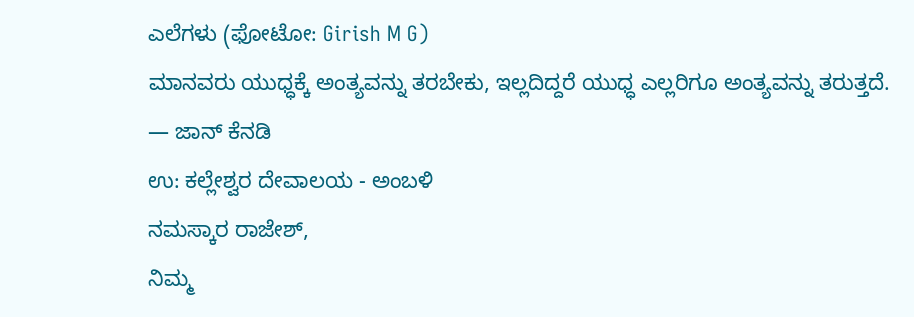ಎಲೆಗಳು (ಫೋಟೋ: Girish M G)
ಮಾನವರು ಯುಧ್ಧಕ್ಕೆ ಅಂತ್ಯವನ್ನು ತರಬೇಕು, ಇಲ್ಲದಿದ್ದರೆ ಯುಧ್ಧ ಎಲ್ಲರಿಗೂ ಅಂತ್ಯವನ್ನು ತರುತ್ತದೆ.
— ಜಾನ್ ಕೆನಡಿ
ಉ: ಕಲ್ಲೇಶ್ವರ ದೇವಾಲಯ - ಅಂಬಳಿ
ನಮಸ್ಕಾರ ರಾಜೇಶ್,
ನಿಮ್ಮ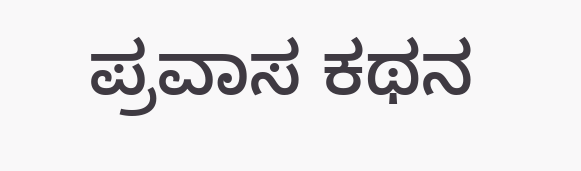ಪ್ರವಾಸ ಕಥನ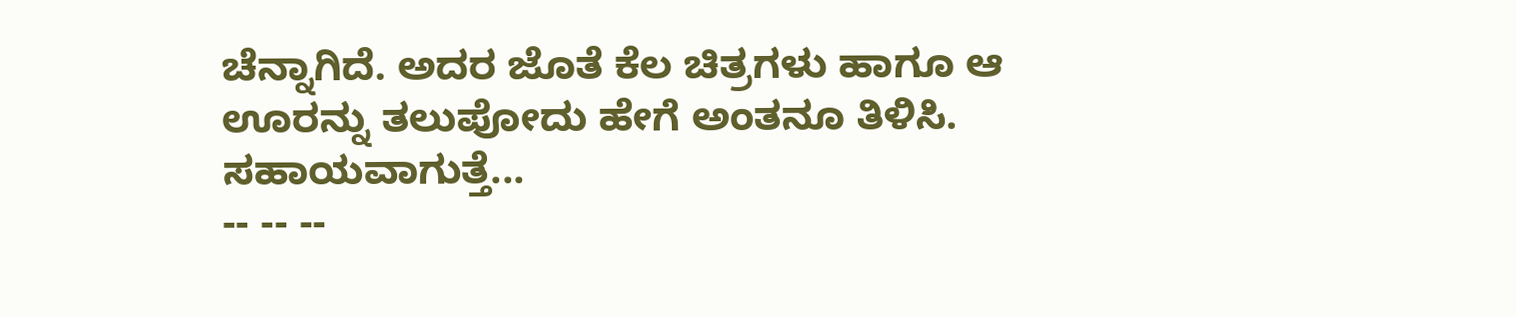ಚೆನ್ನಾಗಿದೆ. ಅದರ ಜೊತೆ ಕೆಲ ಚಿತ್ರಗಳು ಹಾಗೂ ಆ ಊರನ್ನು ತಲುಪೋದು ಹೇಗೆ ಅಂತನೂ ತಿಳಿಸಿ. ಸಹಾಯವಾಗುತ್ತೆ...
-- -- --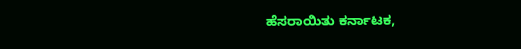ಹೆಸರಾಯಿತು ಕರ್ನಾಟಕ,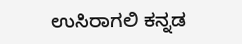ಉಸಿರಾಗಲಿ ಕನ್ನಡ